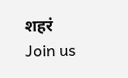शहरं
Join us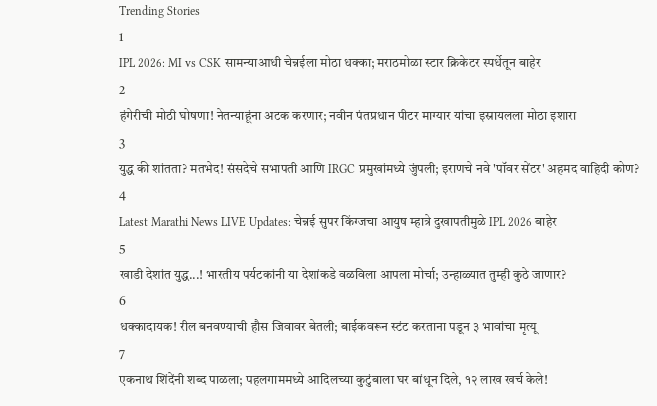Trending Stories
1
IPL 2026: MI vs CSK सामन्याआधी चेन्नईला मोठा धक्का; मराठमोळा स्टार क्रिकेटर स्पर्धेतून बाहेर
2
हंगेरीची मोठी घोषणा! नेतन्याहूंना अटक करणार; नवीन पंतप्रधान पीटर माग्यार यांचा इस्रायलला मोठा इशारा
3
युद्ध की शांतता? मतभेद! संसदेचे सभापती आणि IRGC प्रमुखांमध्ये जुंपली; इराणचे नवे 'पॉवर सेंटर' अहमद वाहिदी कोण?
4
Latest Marathi News LIVE Updates: चेन्नई सुपर किंग्जचा आयुष म्हात्रे दुखापतीमुळे IPL 2026 बाहेर
5
खाडी देशांत युद्ध...! भारतीय पर्यटकांनी या देशांकडे वळविला आपला मोर्चा; उन्हाळ्यात तुम्ही कुठे जाणार?
6
धक्कादायक! रील बनवण्याची हौस जिवावर बेतली; बाईकवरून स्टंट करताना पडून ३ भावांचा मृत्यू
7
एकनाथ शिंदेंनी शब्द पाळला; पहलगाममध्ये आदिलच्या कुटुंबाला घर बांधून दिले, १२ लाख खर्च केले!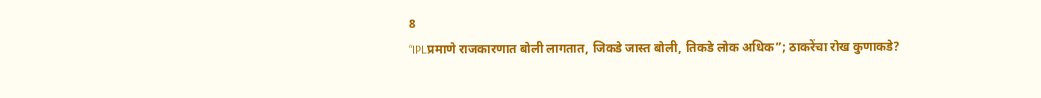8
“IPLप्रमाणे राजकारणात बोली लागतात, जिकडे जास्त बोली, तिकडे लोक अधिक”; ठाकरेंचा रोख कुणाकडे?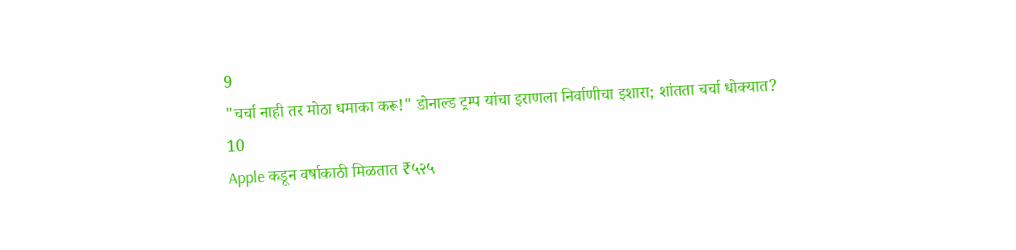9
"चर्चा नाही तर मोठा धमाका करू!" डोनाल्ड ट्रम्प यांचा इराणला निर्वाणीचा इशारा; शांतता चर्चा धोक्यात?
10
Apple कडून वर्षाकाठी मिळतात ₹५२५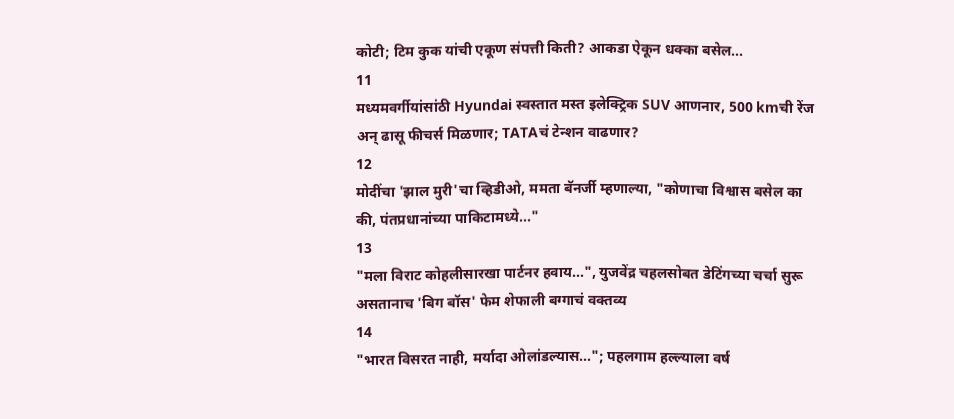कोटी; टिम कुक यांची एकूण संपत्ती किती? आकडा ऐकून धक्का बसेल...
11
मध्यमवर्गीयांसांठी Hyundai स्वस्तात मस्त इलेक्ट्रिक SUV आणनार, 500 kmची रेंज अन् ढासू फीचर्स मिळणार; TATAचं टेन्शन वाढणार?
12
मोदींचा 'झाल मुरी'चा व्हिडीओ, ममता बॅनर्जी म्हणाल्या, "कोणाचा विश्वास बसेल का की, पंतप्रधानांच्या पाकिटामध्ये..."
13
"मला विराट कोहलीसारखा पार्टनर हवाय...", युजवेंद्र चहलसोबत डेटिंगच्या चर्चा सुरू असतानाच 'बिग बॉस' फेम शेफाली बग्गाचं वक्तव्य
14
"भारत विसरत नाही, मर्यादा ओलांडल्यास..."; पहलगाम हल्ल्याला वर्ष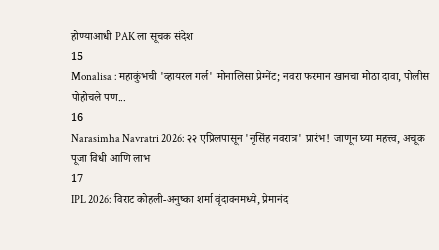होण्याआधी PAK ला सूचक संदेश
15
Monalisa : महाकुंभची 'व्हायरल गर्ल' मोनालिसा प्रेग्नेंट; नवरा फरमान खानचा मोठा दावा, पोलीस पोहोचले पण...
16
Narasimha Navratri 2026: २२ एप्रिलपासून 'नृसिंह नवरात्र' प्रारंभ! जाणून घ्या महत्त्व, अचूक पूजा विधी आणि लाभ
17
IPL 2026: विराट कोहली-अनुष्का शर्मा वृंदावनमध्ये, प्रेमानंद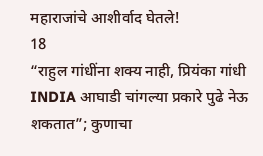महाराजांचे आशीर्वाद घेतले!
18
“राहुल गांधींना शक्य नाही, प्रियंका गांधी INDIA आघाडी चांगल्या प्रकारे पुढे नेऊ शकतात”; कुणाचा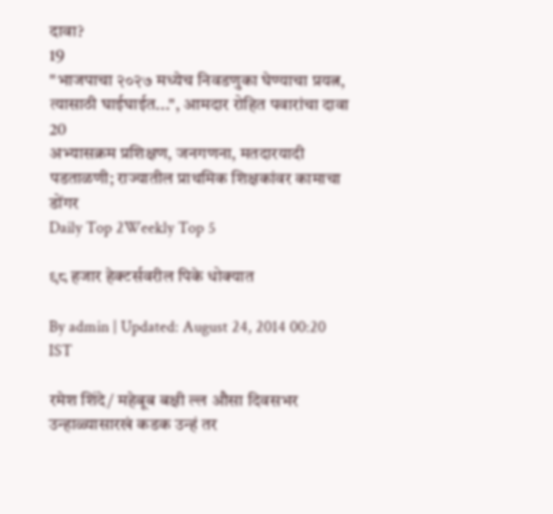दावा?
19
"भाजपाचा २०२७ मध्येच निवडणुका घेण्याचा प्रयत्न, त्यासाठी घाईघाईत...", आमदार रोहित पवारांचा दावा
20
अभ्यासक्रम प्रशिक्षण, जनगणना, मतदारयादी पडताळणी; राज्यातील प्राथमिक शिक्षकांवर कामाचा डोंगर
Daily Top 2Weekly Top 5

९८ हजार हेक्टर्सवरील पिके धोक्यात

By admin | Updated: August 24, 2014 00:20 IST

रमेश शिंदे/ महेबूब बक्षी ल्ल औसा दिवसभर उन्हाळ्यासारखं कडक उन्हं तर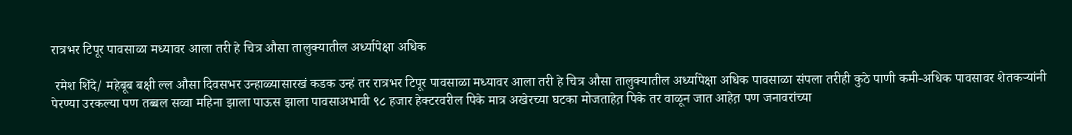रात्रभर टिपूर पावसाळा मध्यावर आला तरी हे चित्र औसा तालुक्यातील अर्ध्यापेक्षा अधिक

 रमेश शिंदे/ महेबूब बक्षी ल्ल औसा दिवसभर उन्हाळ्यासारखं कडक उन्हं तर रात्रभर टिपूर पावसाळा मध्यावर आला तरी हे चित्र औसा तालुक्यातील अर्ध्यापेक्षा अधिक पावसाळा संपला तरीही कुठे पाणी कमी-अधिक पावसावर शेतकऱ्यांनी पेरण्या उरकल्या पण तब्बल सव्वा महिना झाला पाऊस झाला पावसाअभावी ९८ हजार हेक्टरवरील पिके मात्र अखेरच्या घटका मोजताहेत़ पिके तर वाळून जात आहेत़ पण जनावरांच्या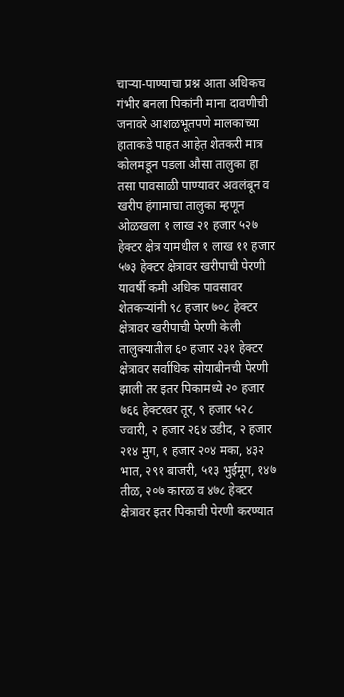चाऱ्या-पाण्याचा प्रश्न आता अधिकच गंभीर बनला पिकांनी माना दावणीची जनावरे आशळभूतपणे मालकाच्या हाताकडे पाहत आहेत़ शेतकरी मात्र कोलमडून पडला औसा तालुका हा तसा पावसाळी पाण्यावर अवलंबून व खरीप हंगामाचा तालुका म्हणून ओळखला १ लाख २१ हजार ५२७ हेक्टर क्षेत्र यामधील १ लाख ११ हजार ५७३ हेक्टर क्षेत्रावर खरीपाची पेरणी यावर्षी कमी अधिक पावसावर शेतकऱ्यांनी ९८ हजार ७०८ हेक्टर क्षेत्रावर खरीपाची पेरणी केली तालुक्यातील ६० हजार २३१ हेक्टर क्षेत्रावर सर्वाधिक सोयाबीनची पेरणी झाली तर इतर पिकामध्ये २० हजार ७६६ हेक्टरवर तूर, ९ हजार ५२८ ज्वारी, २ हजार २६४ उडीद, २ हजार २१४ मुग, १ हजार २०४ मका, ४३२ भात, २९१ बाजरी, ५१३ भुईमूग, १४७ तीळ, २०७ कारळ व ४७८ हेक्टर क्षेत्रावर इतर पिकाची पेरणी करण्यात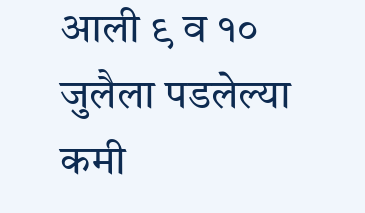आली ९ व १० जुलैला पडलेल्या कमी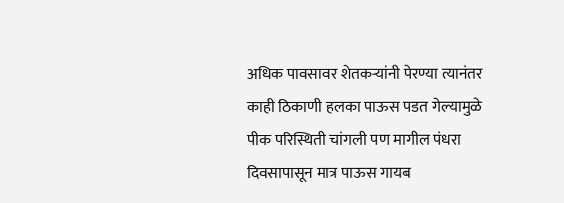अधिक पावसावर शेतकऱ्यांनी पेरण्या त्यानंतर काही ठिकाणी हलका पाऊस पडत गेल्यामुळे पीक परिस्थिती चांगली पण मागील पंधरा दिवसापासून मात्र पाऊस गायब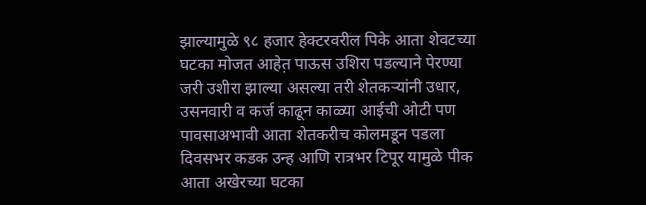झाल्यामुळे ९८ हजार हेक्टरवरील पिके आता शेवटच्या घटका मोजत आहेत़ पाऊस उशिरा पडल्याने पेरण्या जरी उशीरा झाल्या असल्या तरी शेतकऱ्यांनी उधार, उसनवारी व कर्ज काढून काळ्या आईची ओटी पण पावसाअभावी आता शेतकरीच कोलमडून पडला दिवसभर कडक उन्ह आणि रात्रभर टिपूर यामुळे पीक आता अखेरच्या घटका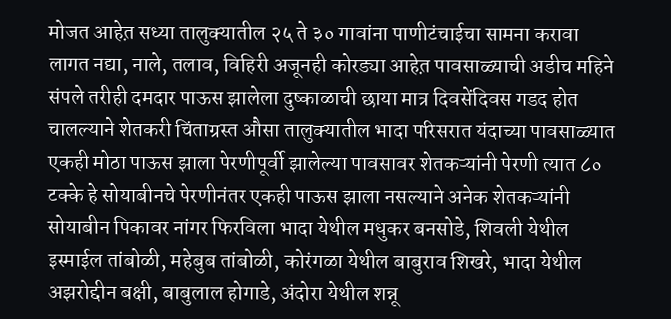मोजत आहेत़ सध्या तालुक्यातील २५ ते ३० गावांना पाणीटंचाईचा सामना करावा लागत नद्या, नाले, तलाव, विहिरी अजूनही कोरड्या आहेत़ पावसाळ्याची अडीच महिने संपले तरीही दमदार पाऊस झालेला दुष्काळाची छाया मात्र दिवसेंदिवस गडद होत चालल्याने शेतकरी चिंताग्रस्त औसा तालुक्यातील भादा परिसरात यंदाच्या पावसाळ्यात एकही मोठा पाऊस झाला पेरणीपूर्वी झालेल्या पावसावर शेतकऱ्यांनी पेरणी त्यात ८० टक्के हे सोयाबीनचे पेरणीनंतर एकही पाऊस झाला नसल्याने अनेक शेतकऱ्यांनी सोयाबीन पिकावर नांगर फिरविला भादा येथील मधुकर बनसोडे, शिवली येथील इस्माईल तांबोळी, महेबुब तांबोळी, कोरंगळा येथील बाबुराव शिखरे, भादा येथील अझरोद्दीन बक्षी, बाबुलाल होगाडे, अंदोरा येथील शन्नू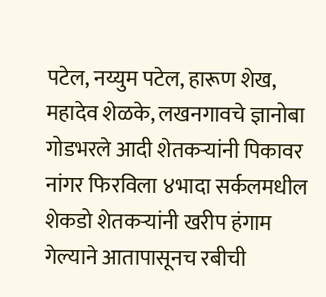पटेल, नय्युम पटेल, हारूण शेख, महादेव शेळके, लखनगावचे ज्ञानोबा गोडभरले आदी शेतकऱ्यांनी पिकावर नांगर फिरविला ४भादा सर्कलमधील शेकडो शेतकऱ्यांनी खरीप हंगाम गेल्याने आतापासूनच रबीची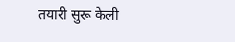तयारी सुरू केली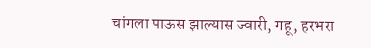चांगला पाऊस झाल्यास ज्वारी, गहू, हरभरा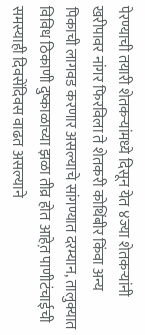पेरण्याची तयारी शेतकऱ्यांमध्ये दिसून येत ४ज्या शेतकऱ्यांनी खरीपावर नांगर फिरविला ते शेतकरी कोथिंबीर किंवा अन्य पिकाची लागवड करणार असल्याचे सांगण्यात दरम्यान, तालुक्यात विविध ठिकाणी दुष्काळाच्या झळा तीव्र होत आहेत़ पाणीटंचाईची समस्याही दिवसेंदिवस वाढत असल्याने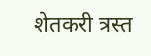शेतकरी त्रस्त